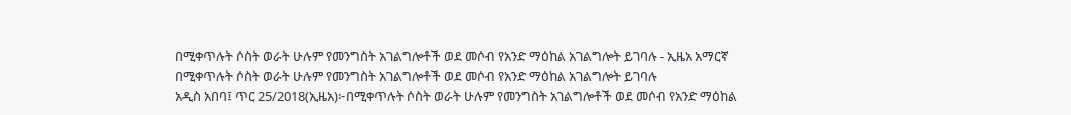በሚቀጥሉት ሶስት ወራት ሁሉም የመንግስት አገልግሎቶች ወደ መሶብ የአንድ ማዕከል አገልግሎት ይገባሉ - ኢዜአ አማርኛ
በሚቀጥሉት ሶስት ወራት ሁሉም የመንግስት አገልግሎቶች ወደ መሶብ የአንድ ማዕከል አገልግሎት ይገባሉ
አዲስ አበባ፤ ጥር 25/2018(ኢዜአ)፦በሚቀጥሉት ሶስት ወራት ሁሉም የመንግስት አገልግሎቶች ወደ መሶብ የአንድ ማዕከል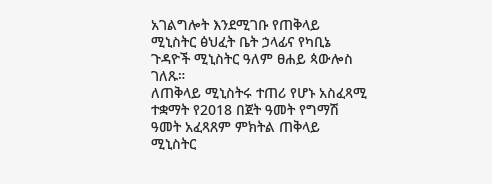አገልግሎት እንደሚገቡ የጠቅላይ ሚኒስትር ፅህፈት ቤት ኃላፊና የካቢኔ ጉዳዮች ሚኒስትር ዓለም ፀሐይ ጳውሎስ ገለጹ።
ለጠቅላይ ሚኒስትሩ ተጠሪ የሆኑ አስፈጻሚ ተቋማት የ2018 በጀት ዓመት የግማሽ ዓመት አፈጻጸም ምክትል ጠቅላይ ሚኒስትር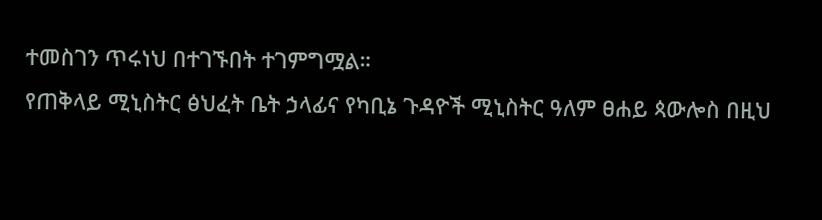ተመስገን ጥሩነህ በተገኙበት ተገምግሟል።
የጠቅላይ ሚኒስትር ፅህፈት ቤት ኃላፊና የካቢኔ ጉዳዮች ሚኒስትር ዓለም ፀሐይ ጳውሎስ በዚህ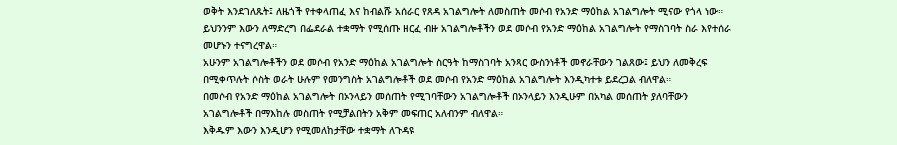ወቅት እንደገለጹት፤ ለዜጎች የተቀላጠፈ እና ከብልሹ አሰራር የጸዳ አገልግሎት ለመስጠት መሶብ የአንድ ማዕከል አገልግሎት ሚናው የጎላ ነው።
ይህንንም እውን ለማድረግ በፌደራል ተቋማት የሚሰጡ ዘርፈ ብዙ አገልግሎቶችን ወደ መሶብ የአንድ ማዕከል አገልግሎት የማስገባት ስራ እየተሰራ መሆኑን ተናግረዋል።
አሁንም አገልግሎቶችን ወደ መሶብ የአንድ ማዕከል አገልግሎት ስርዓት ከማስገባት አንጻር ውስንነቶች መኖራቸውን ገልጸው፤ ይህን ለመቅረፍ በሚቀጥሉት ሶስት ወራት ሁሉም የመንግስት አገልግሎቶች ወደ መሶብ የአንድ ማዕከል አገልግሎት እንዲካተቱ ይደረጋል ብለዋል።
በመሶብ የአንድ ማዕከል አገልግሎት በኦንላይን መሰጠት የሚገባቸውን አገልግሎቶች በኦንላይን እንዲሁም በአካል መሰጠት ያለባቸውን አገልግሎቶች በማእከሉ መስጠት የሚቻልበትን አቅም መፍጠር አለብንም ብለዋል።
እቅዱም እውን እንዲሆን የሚመለከታቸው ተቋማት ለጉዳዩ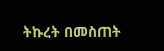ትኩረት በመስጠት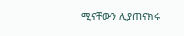ሚናቸውን ሊያጠናክሩ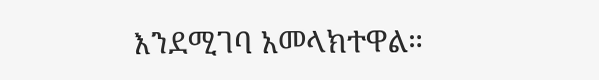እንደሚገባ አመላክተዋል።